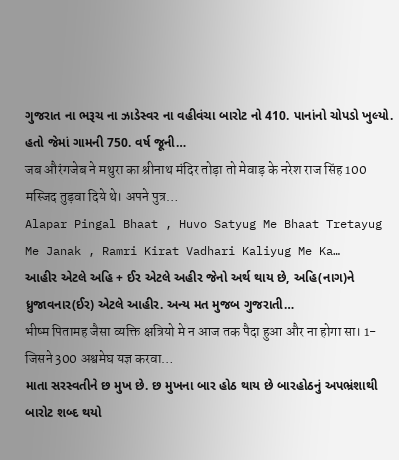ગુજરાત ના ભરૂચ ના ઝાડેસ્વર ના વહીવંચા બારોટ નો 410. પાનાંનો ચોપડો ખુલ્યો. હતો જેમાં ગામની 750. વર્ષ જૂની…
जब औरंगजेब ने मथुरा का श्रीनाथ मंदिर तोड़ा तो मेवाड़ के नरेश राज सिंह 100 मस्जिद तुड़वा दिये थे। अपने पुत्र…
Alapar Pingal Bhaat , Huvo Satyug Me Bhaat Tretayug Me Janak , Ramri Kirat Vadhari Kaliyug Me Ka…
આહીર એટલે અહિ + ઈર એટલે અહીર જેનો અર્થ થાય છે, અહિ(નાગ)ને ધ્રુજાવનાર(ઈર) એટલે આહીર. અન્ય મત મુજબ ગુજરાતી…
भीष्म पितामह जैसा व्यक्ति क्षत्रियो मे न आज तक पैदा हुआ और ना होगा सा। 1-जिसने 300 अश्वमेघ यज्ञ करवा…
માતા સરસ્વતીને છ મુખ છે. છ મુખના બાર હોઠ થાય છે બારહોઠનું અપભ્રંશાથી બારોટ શબ્દ થયો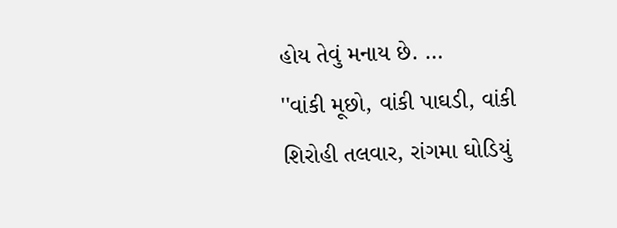હોય તેવું મનાય છે. …
''વાંકી મૂછો, વાંકી પાઘડી, વાંકી શિરોહી તલવાર, રાંગમા ઘોડિયું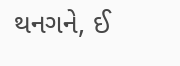થનગને, ઈ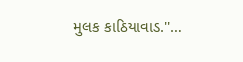મુલક કાઠિયાવાડ.''…